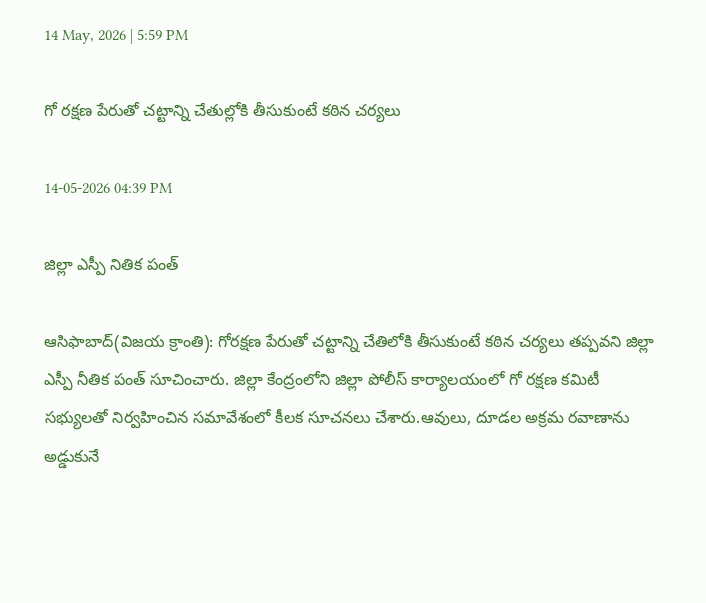14 May, 2026 | 5:59 PM

గో రక్షణ పేరుతో చట్టాన్ని చేతుల్లోకి తీసుకుంటే కఠిన చర్యలు

14-05-2026 04:39 PM

జిల్లా ఎస్పీ నితిక పంత్

ఆసిఫాబాద్(విజయ క్రాంతి): గోరక్షణ పేరుతో చట్టాన్ని చేతిలోకి తీసుకుంటే కఠిన చర్యలు తప్పవని జిల్లా ఎస్పీ నీతిక పంత్ సూచించారు. జిల్లా కేంద్రంలోని జిల్లా పోలీస్ కార్యాలయంలో గో రక్షణ కమిటీ సభ్యులతో నిర్వహించిన సమావేశంలో కీలక సూచనలు చేశారు.ఆవులు, దూడల అక్రమ రవాణాను అడ్డుకునే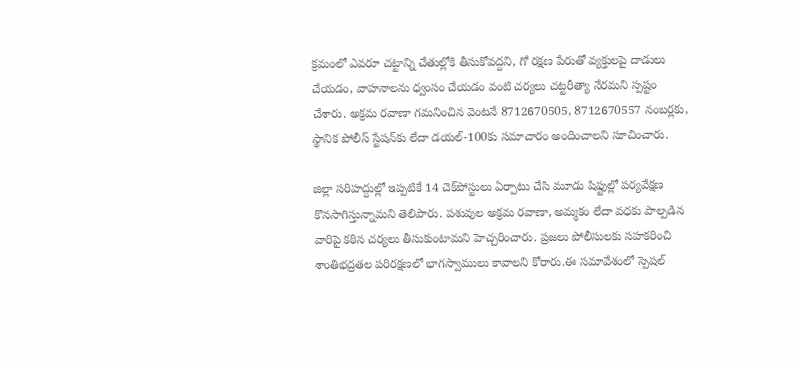క్రమంలో ఎవరూ చట్టాన్ని చేతుల్లోకి తీసుకోవద్దని, గో రక్షణ పేరుతో వ్యక్తులపై దాడులు చేయడం, వాహనాలను ధ్వంసం చేయడం వంటి చర్యలు చట్టరీత్యా నేరమని స్పష్టం చేశారు. అక్రమ రవాణా గమనించిన వెంటనే 8712670505, 8712670557 నంబర్లకు, స్థానిక పోలీస్ స్టేషన్‌కు లేదా డయల్-100కు సమాచారం అందించాలని సూచించారు.

జిల్లా సరిహద్దుల్లో ఇప్పటికే 14 చెక్‌పోస్టులు ఏర్పాటు చేసి మూడు షిఫ్టుల్లో పర్యవేక్షణ కొనసాగిస్తున్నామని తెలిపారు. పశువుల అక్రమ రవాణా, అమ్మకం లేదా వధకు పాల్పడిన వారిపై కఠిన చర్యలు తీసుకుంటామని హెచ్చరించారు. ప్రజలు పోలీసులకు సహకరించి శాంతిభద్రతల పరిరక్షణలో భాగస్వాములు కావాలని కోరారు.ఈ సమావేశంలో స్పెషల్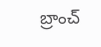బ్రాంచ్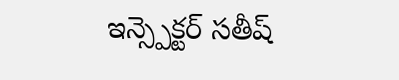ఇన్స్పెక్టర్ సతీష్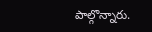పాల్గొన్నారు.